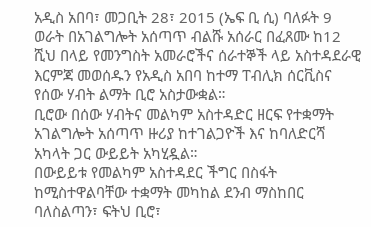አዲስ አበባ፣ መጋቢት 28፣ 2015 (ኤፍ ቢ ሲ) ባለፉት 9 ወራት በአገልግሎት አሰጣጥ ብልሹ አሰራር በፈጸሙ ከ12 ሺህ በላይ የመንግስት አመራሮችና ሰራተኞች ላይ አስተዳደራዊ እርምጃ መወሰዱን የአዲስ አበባ ከተማ ፐብሊክ ሰርቪስና የሰው ሃብት ልማት ቢሮ አስታውቋል።
ቢሮው በሰው ሃብትና መልካም አስተዳድር ዘርፍ የተቋማት አገልግሎት አሰጣጥ ዙሪያ ከተገልጋዮች እና ከባለድርሻ አካላት ጋር ውይይት አካሂዷል።
በውይይቱ የመልካም አስተዳደር ችግር በስፋት ከሚስተዋልባቸው ተቋማት መካከል ደንብ ማስከበር ባለስልጣን፣ ፍትህ ቢሮ፣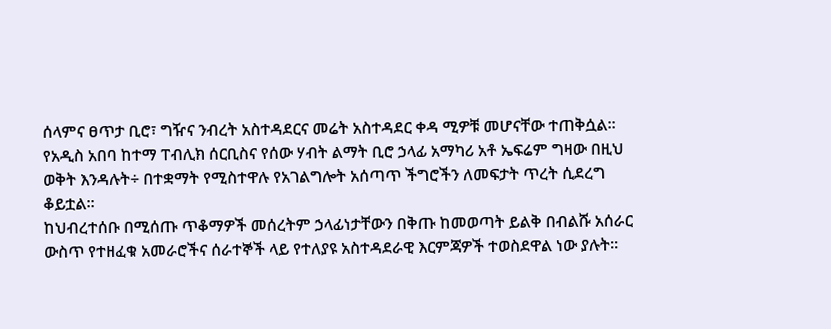ሰላምና ፀጥታ ቢሮ፣ ግዥና ንብረት አስተዳደርና መሬት አስተዳደር ቀዳ ሚዎቹ መሆናቸው ተጠቅሷል።
የአዲስ አበባ ከተማ ፐብሊክ ሰርቢስና የሰው ሃብት ልማት ቢሮ ኃላፊ አማካሪ አቶ ኤፍሬም ግዛው በዚህ ወቅት እንዳሉት÷ በተቋማት የሚስተዋሉ የአገልግሎት አሰጣጥ ችግሮችን ለመፍታት ጥረት ሲደረግ ቆይቷል።
ከህብረተሰቡ በሚሰጡ ጥቆማዎች መሰረትም ኃላፊነታቸውን በቅጡ ከመወጣት ይልቅ በብልሹ አሰራር ውስጥ የተዘፈቁ አመራሮችና ሰራተኞች ላይ የተለያዩ አስተዳደራዊ እርምጃዎች ተወስደዋል ነው ያሉት።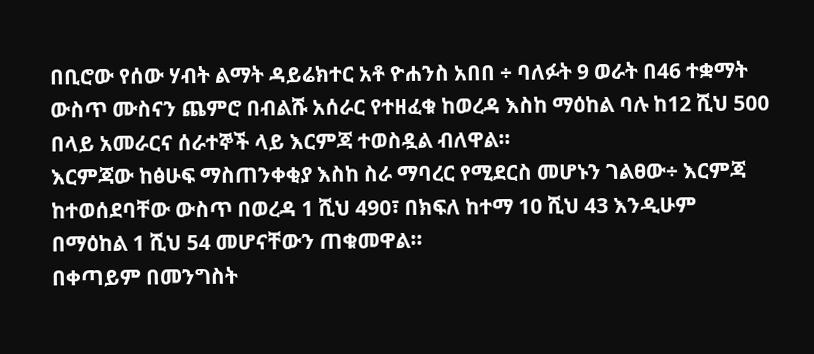በቢሮው የሰው ሃብት ልማት ዳይሬክተር አቶ ዮሐንስ አበበ ÷ ባለፉት 9 ወራት በ46 ተቋማት ውስጥ ሙስናን ጨምሮ በብልሹ አሰራር የተዘፈቁ ከወረዳ እስከ ማዕከል ባሉ ከ12 ሺህ 500 በላይ አመራርና ሰራተኞች ላይ እርምጃ ተወስዷል ብለዋል።
እርምጃው ከፅሁፍ ማስጠንቀቂያ እስከ ስራ ማባረር የሚደርስ መሆኑን ገልፀው÷ እርምጃ ከተወሰደባቸው ውስጥ በወረዳ 1 ሺህ 490፣ በክፍለ ከተማ 10 ሺህ 43 እንዲሁም በማዕከል 1 ሺህ 54 መሆናቸውን ጠቁመዋል፡፡
በቀጣይም በመንግስት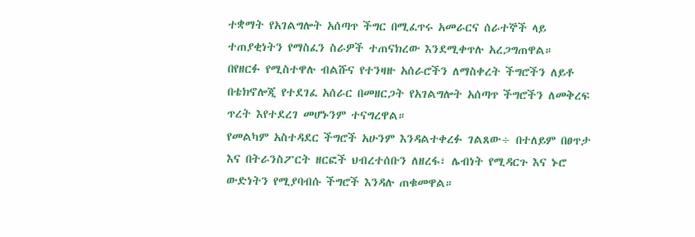ተቋማት የአገልግሎት አሰጣጥ ችግር በሚፈጥሩ አመራርና ሰራተኞች ላይ ተጠያቂነትን የማስፈን ስራዎች ተጠናክረው እንደሚቀጥሉ አረጋግጠዋል።
በየዘርፉ የሚስተዋሉ ብልሹና የተንዛዙ አሰራሮችን ለማስቀረት ችግሮችን ለይቶ በቴክኖሎጂ የተደገፈ አሰራር በመዘርጋት የአገልግሎት አሰጣጥ ችግሮችን ለመቅረፍ ጥረት እየተደረገ መሆኑንም ተናግረዋል።
የመልካም አስተዳደር ችግሮች አሁንም እንዳልተቀረፉ ገልጸው÷ በተለይም በፀጥታ እና በትራንስፖርት ዘርፎች ህብረተሰቡን ለዘረፋ፣ ሌብነት የሚዳርጉ እና ኑሮ ውድነትን የሚያባብሱ ችግሮች እንዳሉ ጠቁመዋል።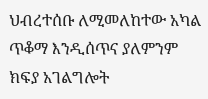ህብረተሰቡ ለሚመለከተው አካል ጥቆማ እንዲሰጥና ያለምንም ክፍያ አገልግሎት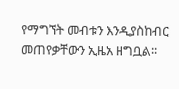የማግኘት መብቱን እንዲያስከብር መጠየቃቸውን ኢዜአ ዘግቧል፡፡